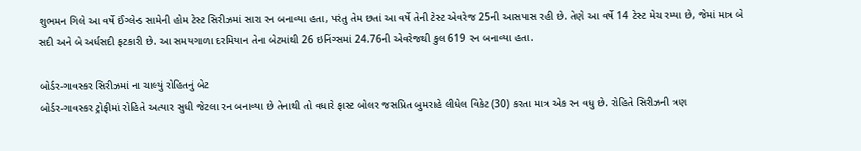શુભમન ગિલે આ વર્ષે ઈંગ્લેન્ડ સામેની હોમ ટેસ્ટ સિરીઝમાં સારા રન બનાવ્યા હતા, પરંતુ તેમ છતાં આ વર્ષે તેની ટેસ્ટ એવરેજ 25ની આસપાસ રહી છે. તેણે આ વર્ષે 14 ટેસ્ટ મેચ રમ્યા છે, જેમાં માત્ર બે સદી અને બે અર્ધસદી ફટકારી છે. આ સમયગાળા દરમિયાન તેના બેટમાંથી 26 ઇનિંગ્સમાં 24.76ની એવરેજથી કુલ 619 રન બનાવ્યા હતા.

બોર્ડર-ગાવસ્કર સિરીઝમાં ના ચાલ્યું રોહિતનું બેટ
બોર્ડર-ગાવસ્કર ટ્રોફીમાં રોહિતે અત્યાર સુધી જેટલા રન બનાવ્યા છે તેનાથી તો વધારે ફાસ્ટ બોલર જસપ્રિત બુમરાહે લીધેલ વિકેટ (30) કરતા માત્ર એક રન વધુ છે. રોહિતે સિરીઝની ત્રણ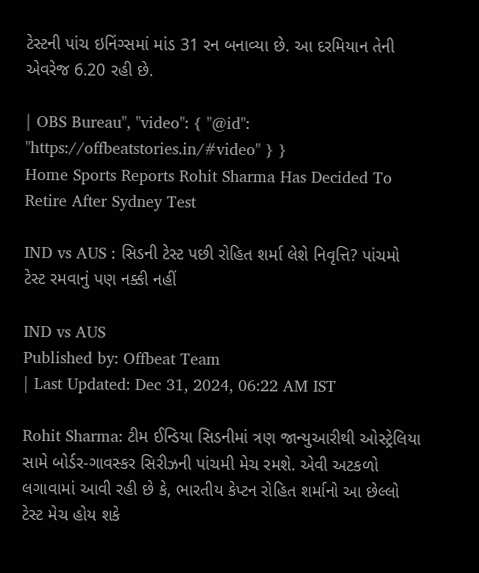ટેસ્ટની પાંચ ઇનિંગ્સમાં માંડ 31 રન બનાવ્યા છે. આ દરમિયાન તેની એવરેજ 6.20 રહી છે.

| OBS Bureau", "video": { "@id": "https://offbeatstories.in/#video" } }
Home Sports Reports Rohit Sharma Has Decided To Retire After Sydney Test

IND vs AUS : સિડની ટેસ્ટ પછી રોહિત શર્મા લેશે નિવૃત્તિ? પાંચમો ટેસ્ટ રમવાનું પણ નક્કી નહીં

IND vs AUS
Published by: Offbeat Team
| Last Updated: Dec 31, 2024, 06:22 AM IST

Rohit Sharma: ટીમ ઈન્ડિયા સિડનીમાં ત્રણ જાન્યુઆરીથી ઓસ્ટ્રેલિયા સામે બોર્ડર-ગાવસ્કર સિરીઝની પાંચમી મેચ રમશે. એવી અટકળો લગાવામાં આવી રહી છે કે, ભારતીય કેપ્ટન રોહિત શર્માનો આ છેલ્લો ટેસ્ટ મેચ હોય શકે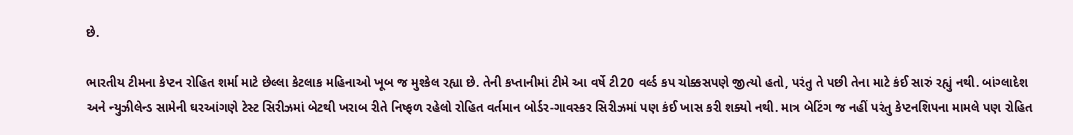છે.

ભારતીય ટીમના કેપ્ટન રોહિત શર્મા માટે છેલ્લા કેટલાક મહિનાઓ ખૂબ જ મુશ્કેલ રહ્યા છે. તેની કપ્તાનીમાં ટીમે આ વર્ષે ટી20 વર્લ્ડ કપ ચોક્કસપણે જીત્યો હતો, પરંતુ તે પછી તેના માટે કંઈ સારું રહ્યું નથી. બાંગ્લાદેશ અને ન્યુઝીલેન્ડ સામેની ઘરઆંગણે ટેસ્ટ સિરીઝમાં બેટથી ખરાબ રીતે નિષ્ફળ રહેલો રોહિત વર્તમાન બોર્ડર-ગાવસ્કર સિરીઝમાં પણ કંઈ ખાસ કરી શક્યો નથી. માત્ર બેટિંગ જ નહીં પરંતુ કેપ્ટનશિપના મામલે પણ રોહિત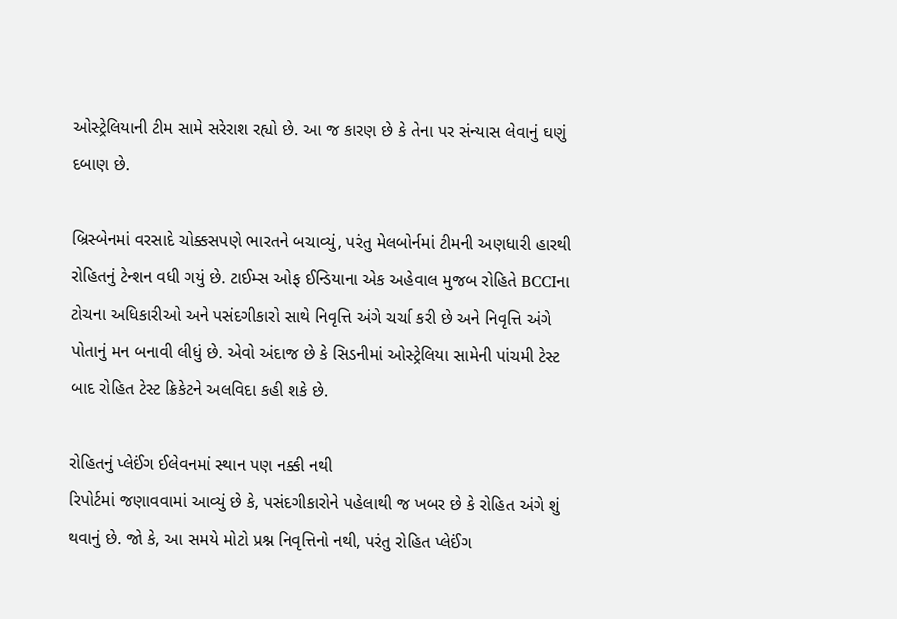ઓસ્ટ્રેલિયાની ટીમ સામે સરેરાશ રહ્યો છે. આ જ કારણ છે કે તેના પર સંન્યાસ લેવાનું ઘણું દબાણ છે.

બ્રિસ્બેનમાં વરસાદે ચોક્કસપણે ભારતને બચાવ્યું, પરંતુ મેલબોર્નમાં ટીમની અણધારી હારથી રોહિતનું ટેન્શન વધી ગયું છે. ટાઈમ્સ ઓફ ઈન્ડિયાના એક અહેવાલ મુજબ રોહિતે BCCIના ટોચના અધિકારીઓ અને પસંદગીકારો સાથે નિવૃત્તિ અંગે ચર્ચા કરી છે અને નિવૃત્તિ અંગે પોતાનું મન બનાવી લીધું છે. એવો અંદાજ છે કે સિડનીમાં ઓસ્ટ્રેલિયા સામેની પાંચમી ટેસ્ટ બાદ રોહિત ટેસ્ટ ક્રિકેટને અલવિદા કહી શકે છે.

રોહિતનું પ્લેઈંગ ઈલેવનમાં સ્થાન પણ નક્કી નથી
રિપોર્ટમાં જણાવવામાં આવ્યું છે કે, પસંદગીકારોને પહેલાથી જ ખબર છે કે રોહિત અંગે શું થવાનું છે. જો કે, આ સમયે મોટો પ્રશ્ન નિવૃત્તિનો નથી, પરંતુ રોહિત પ્લેઈંગ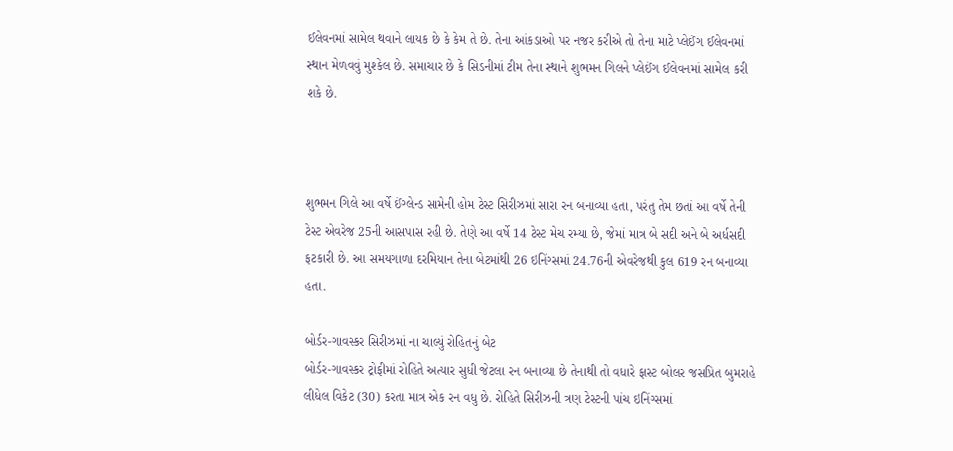ઈલેવનમાં સામેલ થવાને લાયક છે કે કેમ તે છે. તેના આંકડાઓ પર નજર કરીએ તો તેના માટે પ્લેઈંગ ઈલેવનમાં સ્થાન મેળવવું મુશ્કેલ છે. સમાચાર છે કે સિડનીમાં ટીમ તેના સ્થાને શુભમન ગિલને પ્લેઈંગ ઈલેવનમાં સામેલ કરી શકે છે.



શુભમન ગિલે આ વર્ષે ઈંગ્લેન્ડ સામેની હોમ ટેસ્ટ સિરીઝમાં સારા રન બનાવ્યા હતા, પરંતુ તેમ છતાં આ વર્ષે તેની ટેસ્ટ એવરેજ 25ની આસપાસ રહી છે. તેણે આ વર્ષે 14 ટેસ્ટ મેચ રમ્યા છે, જેમાં માત્ર બે સદી અને બે અર્ધસદી ફટકારી છે. આ સમયગાળા દરમિયાન તેના બેટમાંથી 26 ઇનિંગ્સમાં 24.76ની એવરેજથી કુલ 619 રન બનાવ્યા હતા.

બોર્ડર-ગાવસ્કર સિરીઝમાં ના ચાલ્યું રોહિતનું બેટ
બોર્ડર-ગાવસ્કર ટ્રોફીમાં રોહિતે અત્યાર સુધી જેટલા રન બનાવ્યા છે તેનાથી તો વધારે ફાસ્ટ બોલર જસપ્રિત બુમરાહે લીધેલ વિકેટ (30) કરતા માત્ર એક રન વધુ છે. રોહિતે સિરીઝની ત્રણ ટેસ્ટની પાંચ ઇનિંગ્સમાં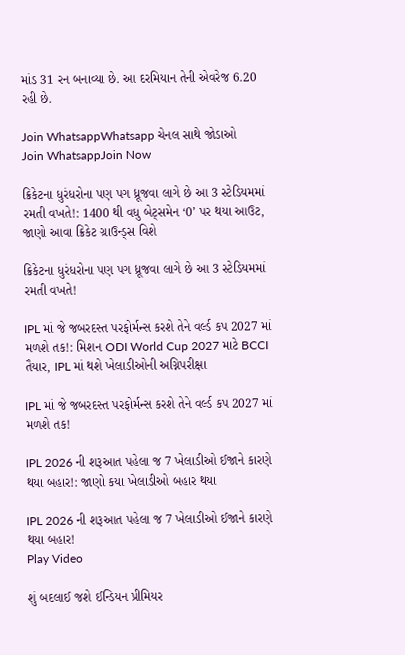માંડ 31 રન બનાવ્યા છે. આ દરમિયાન તેની એવરેજ 6.20 રહી છે.

Join WhatsappWhatsapp ચેનલ સાથે જોડાઓ
Join WhatsappJoin Now

ક્રિકેટના ધુરંધરોના પણ પગ ધ્રૂજવા લાગે છે આ 3 સ્ટેડિયમમાં રમતી વખતે!: 1400 થી વધુ બેટ્સમેન ‘0’ પર થયા આઉટ, જાણો આવા ક્રિકેટ ગ્રાઉન્ડ્સ વિશે

ક્રિકેટના ધુરંધરોના પણ પગ ધ્રૂજવા લાગે છે આ 3 સ્ટેડિયમમાં રમતી વખતે!

IPL માં જે જબરદસ્ત પરફોર્મન્સ કરશે તેને વર્લ્ડ કપ 2027 માં મળશે તક!: મિશન ODI World Cup 2027 માટે BCCI તૈયાર, IPL માં થશે ખેલાડીઓની અગ્નિપરીક્ષા

IPL માં જે જબરદસ્ત પરફોર્મન્સ કરશે તેને વર્લ્ડ કપ 2027 માં મળશે તક!

IPL 2026 ની શરૂઆત પહેલા જ 7 ખેલાડીઓ ઈજાને કારણે થયા બહાર!: જાણો કયા ખેલાડીઓ બહાર થયા

IPL 2026 ની શરૂઆત પહેલા જ 7 ખેલાડીઓ ઈજાને કારણે થયા બહાર!
Play Video

શું બદલાઈ જશે ઈન્ડિયન પ્રીમિયર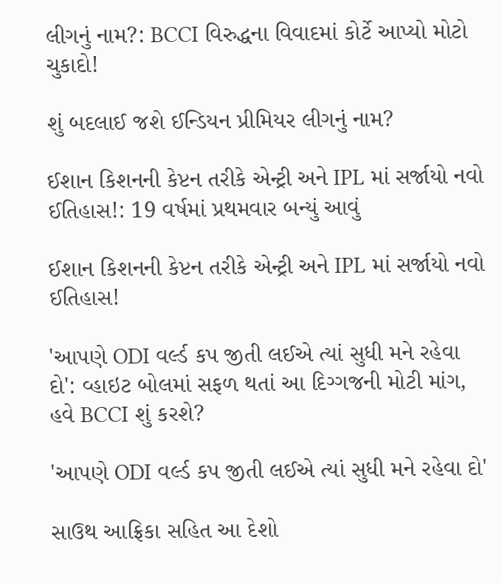લીગનું નામ?: BCCI વિરુદ્ધના વિવાદમાં કોર્ટે આપ્યો મોટો ચુકાદો!

શું બદલાઈ જશે ઈન્ડિયન પ્રીમિયર લીગનું નામ?

ઈશાન કિશનની કેપ્ટન તરીકે એન્ટ્રી અને IPL માં સર્જાયો નવો ઈતિહાસ!: 19 વર્ષમાં પ્રથમવાર બન્યું આવું

ઈશાન કિશનની કેપ્ટન તરીકે એન્ટ્રી અને IPL માં સર્જાયો નવો ઈતિહાસ!

'આપણે ODI વર્લ્ડ કપ જીતી લઈએ ત્યાં સુધી મને રહેવા દો': વ્હાઇટ બોલમાં સફળ થતાં આ દિગ્ગજની મોટી માંગ, હવે BCCI શું કરશે?

'આપણે ODI વર્લ્ડ કપ જીતી લઈએ ત્યાં સુધી મને રહેવા દો'

સાઉથ આફ્રિકા સહિત આ દેશો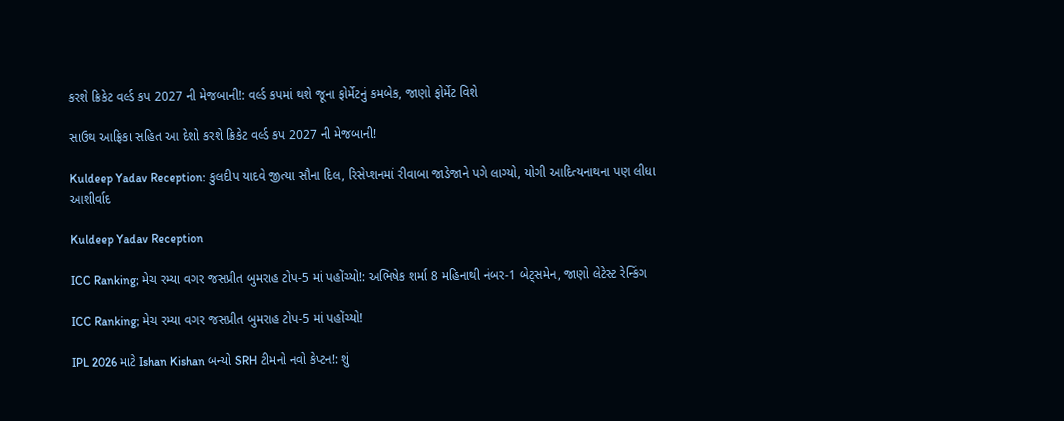કરશે ક્રિકેટ વર્લ્ડ કપ 2027 ની મેજબાની!: વર્લ્ડ કપમાં થશે જૂના ફોર્મેટનું કમબેક, જાણો ફોર્મેટ વિશે

સાઉથ આફ્રિકા સહિત આ દેશો કરશે ક્રિકેટ વર્લ્ડ કપ 2027 ની મેજબાની!

Kuldeep Yadav Reception: કુલદીપ યાદવે જીત્યા સૌના દિલ, રિસેપ્શનમાં રીવાબા જાડેજાને પગે લાગ્યો, યોગી આદિત્યનાથના પણ લીધા આશીર્વાદ

Kuldeep Yadav Reception

ICC Ranking; મેચ રમ્યા વગર જસપ્રીત બુમરાહ ટોપ-5 માં પહોંચ્યો!: અભિષેક શર્મા 8 મહિનાથી નંબર-1 બેટ્સમેન, જાણો લેટેસ્ટ રેન્કિંગ

ICC Ranking; મેચ રમ્યા વગર જસપ્રીત બુમરાહ ટોપ-5 માં પહોંચ્યો!

IPL 2026 માટે Ishan Kishan બન્યો SRH ટીમનો નવો કેપ્ટન!: શું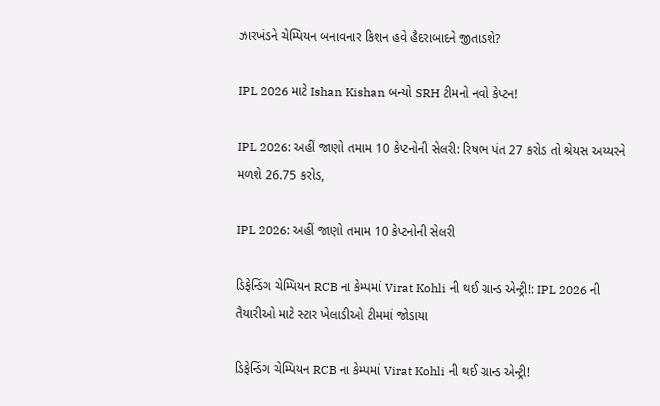ઝારખંડને ચેમ્પિયન બનાવનાર કિશન હવે હૈદરાબાદને જીતાડશે?

IPL 2026 માટે Ishan Kishan બન્યો SRH ટીમનો નવો કેપ્ટન!

IPL 2026: અહીં જાણો તમામ 10 કેપ્ટનોની સેલરી: રિષભ પંત 27 કરોડ તો શ્રેયસ અય્યરને મળશે 26.75 કરોડ,

IPL 2026: અહીં જાણો તમામ 10 કેપ્ટનોની સેલરી

ડિફેન્ડિંગ ચેમ્પિયન RCB ના કેમ્પમાં Virat Kohli ની થઈ ગ્રાન્ડ એન્ટ્રી!: IPL 2026 ની તૈયારીઓ માટે સ્ટાર ખેલાડીઓ ટીમમાં જોડાયા

ડિફેન્ડિંગ ચેમ્પિયન RCB ના કેમ્પમાં Virat Kohli ની થઈ ગ્રાન્ડ એન્ટ્રી!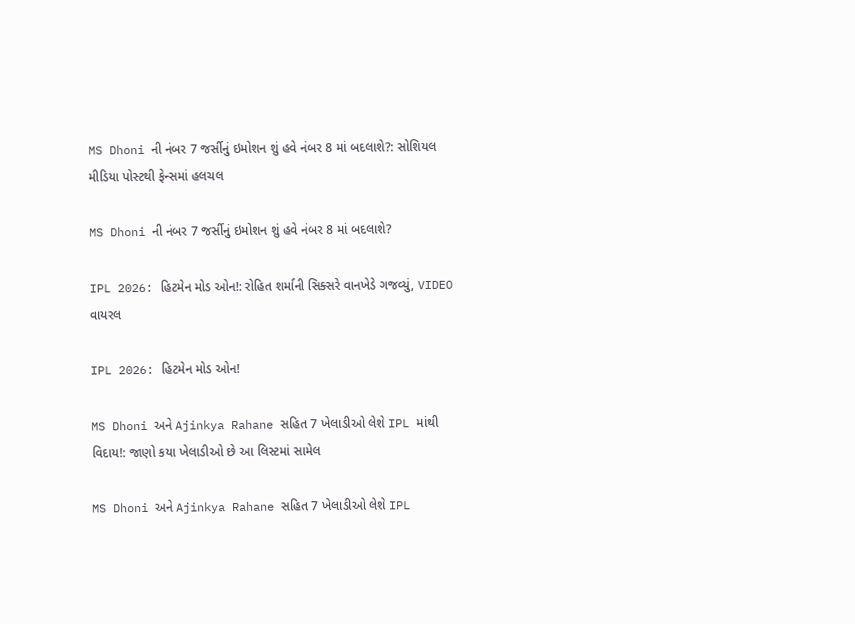MS Dhoni ની નંબર 7 જર્સીનું ઇમોશન શું હવે નંબર 8 માં બદલાશે?: સોશિયલ મીડિયા પોસ્ટથી ફેન્સમાં હલચલ

MS Dhoni ની નંબર 7 જર્સીનું ઇમોશન શું હવે નંબર 8 માં બદલાશે?

IPL 2026: હિટમેન મોડ ઓન!: રોહિત શર્માની સિક્સરે વાનખેડે ગજવ્યું, VIDEO વાયરલ

IPL 2026: હિટમેન મોડ ઓન!

MS Dhoni અને Ajinkya Rahane સહિત 7 ખેલાડીઓ લેશે IPL માંથી વિદાય!: જાણો કયા ખેલાડીઓ છે આ લિસ્ટમાં સામેલ

MS Dhoni અને Ajinkya Rahane સહિત 7 ખેલાડીઓ લેશે IPL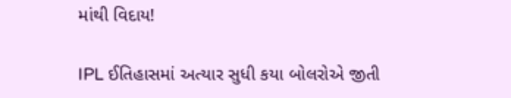માંથી વિદાય!

IPL ઈતિહાસમાં અત્યાર સુધી કયા બોલરોએ જીતી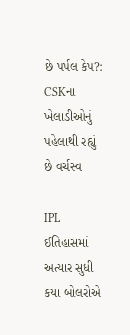છે પર્પલ કેપ?: CSKના ખેલાડીઓનું પહેલાથી રહ્યું છે વર્ચસ્વ

IPL ઈતિહાસમાં અત્યાર સુધી કયા બોલરોએ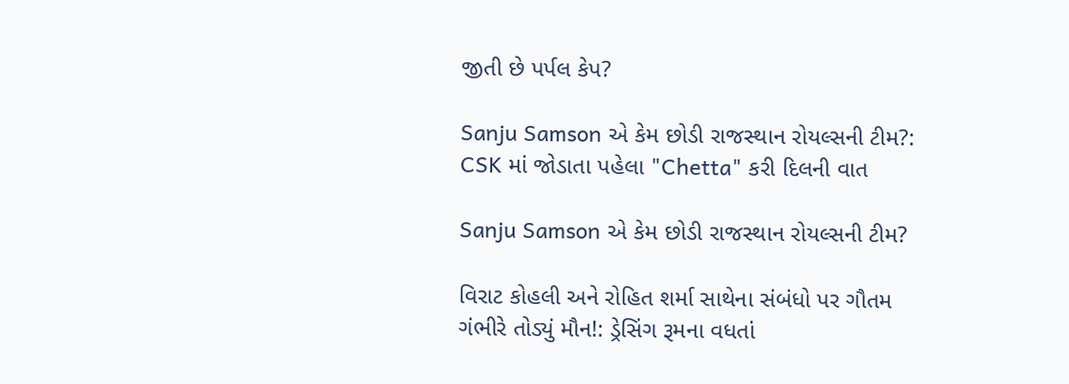જીતી છે પર્પલ કેપ?

Sanju Samson એ કેમ છોડી રાજસ્થાન રોયલ્સની ટીમ?: CSK માં જોડાતા પહેલા "Chetta" કરી દિલની વાત

Sanju Samson એ કેમ છોડી રાજસ્થાન રોયલ્સની ટીમ?

વિરાટ કોહલી અને રોહિત શર્મા સાથેના સંબંધો પર ગૌતમ ગંભીરે તોડ્યું મૌન!: ડ્રેસિંગ રૂમના વધતાં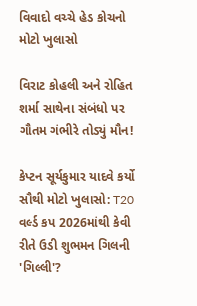વિવાદો વચ્ચે હેડ કોચનો મોટો ખુલાસો

વિરાટ કોહલી અને રોહિત શર્મા સાથેના સંબંધો પર ગૌતમ ગંભીરે તોડ્યું મૌન!

કેપ્ટન સૂર્યકુમાર યાદવે કર્યો સૌથી મોટો ખુલાસો: T20 વર્લ્ડ કપ 2026માંથી કેવી રીતે ઉડી શુભમન ગિલની 'ગિલ્લી'?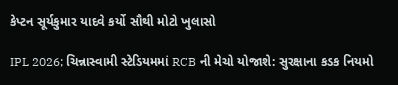કેપ્ટન સૂર્યકુમાર યાદવે કર્યો સૌથી મોટો ખુલાસો

IPL 2026; ચિન્નાસ્વામી સ્ટેડિયમમાં RCB ની મેચો યોજાશે: સુરક્ષાના કડક નિયમો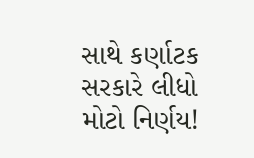સાથે કર્ણાટક સરકારે લીધો મોટો નિર્ણય!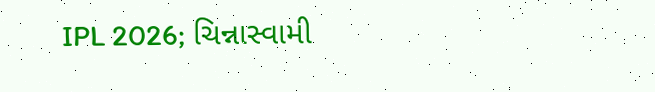IPL 2026; ચિન્નાસ્વામી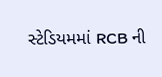સ્ટેડિયમમાં RCB ની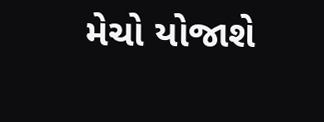મેચો યોજાશે